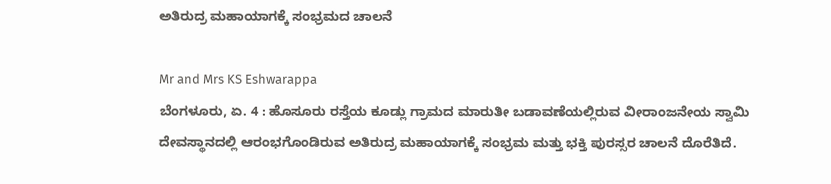ಅತಿರುದ್ರ ಮಹಾಯಾಗಕ್ಕೆ ಸಂಭ್ರಮದ ಚಾಲನೆ

Mr and Mrs KS Eshwarappa
ಬೆಂಗಳೂರು, ಏ. 4 : ಹೊಸೂರು ರಸ್ತೆಯ ಕೂಡ್ಲು ಗ್ರಾಮದ ಮಾರುತೀ ಬಡಾವಣೆಯಲ್ಲಿರುವ ವೀರಾಂಜನೇಯ ಸ್ವಾಮಿ ದೇವಸ್ಥಾನದಲ್ಲಿ ಆರಂಭಗೊಂಡಿರುವ ಅತಿರುದ್ರ ಮಹಾಯಾಗಕ್ಕೆ ಸಂಭ್ರಮ ಮತ್ತು ಭಕ್ತಿ ಪುರಸ್ಸರ ಚಾಲನೆ ದೊರೆತಿದೆ.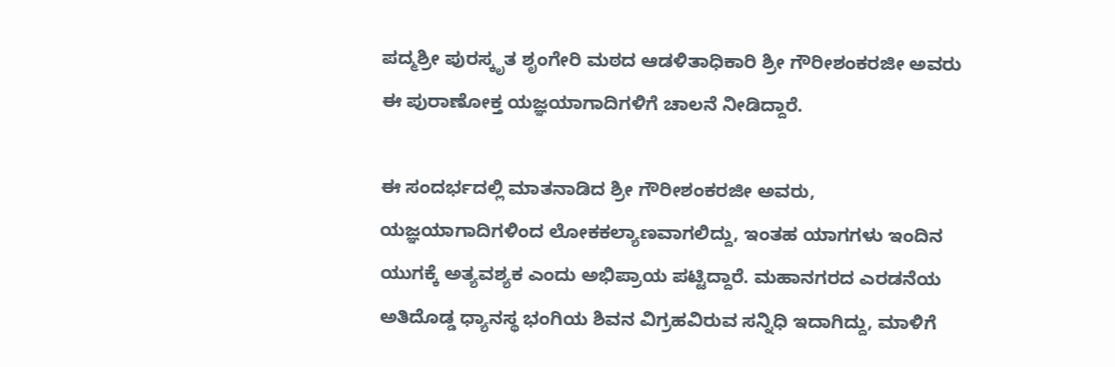ಪದ್ಮಶ್ರೀ ಪುರಸ್ಕೃತ ಶೃಂಗೇರಿ ಮಠದ ಆಡಳಿತಾಧಿಕಾರಿ ಶ್ರೀ ಗೌರೀಶಂಕರಜೀ ಅವರು ಈ ಪುರಾಣೋಕ್ತ ಯಜ್ಞಯಾಗಾದಿಗಳಿಗೆ ಚಾಲನೆ ನೀಡಿದ್ದಾರೆ.

ಈ ಸಂದರ್ಭದಲ್ಲಿ ಮಾತನಾಡಿದ ಶ್ರೀ ಗೌರೀಶಂಕರಜೀ ಅವರು, ಯಜ್ಞಯಾಗಾದಿಗಳಿಂದ ಲೋಕಕಲ್ಯಾಣವಾಗಲಿದ್ದು, ಇಂತಹ ಯಾಗಗಳು ಇಂದಿನ ಯುಗಕ್ಕೆ ಅತ್ಯವಶ್ಯಕ ಎಂದು ಅಭಿಪ್ರಾಯ ಪಟ್ಟಿದ್ದಾರೆ. ಮಹಾನಗರದ ಎರಡನೆಯ ಅತಿದೊಡ್ಡ ಧ್ಯಾನಸ್ಥ ಭಂಗಿಯ ಶಿವನ ವಿಗ್ರಹವಿರುವ ಸನ್ನಿಧಿ ಇದಾಗಿದ್ದು, ಮಾಳಿಗೆ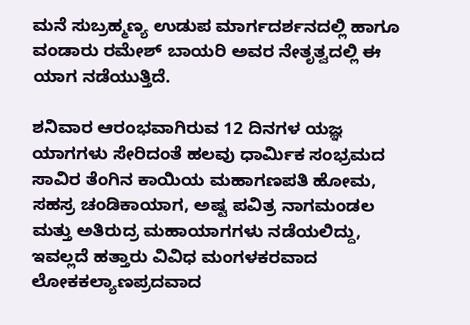ಮನೆ ಸುಬ್ರಹ್ಮಣ್ಯ ಉಡುಪ ಮಾರ್ಗದರ್ಶನದಲ್ಲಿ ಹಾಗೂ ವಂಡಾರು ರಮೇಶ್ ಬಾಯರಿ ಅವರ ನೇತೃತ್ವದಲ್ಲಿ ಈ ಯಾಗ ನಡೆಯುತ್ತಿದೆ.

ಶನಿವಾರ ಆರಂಭವಾಗಿರುವ 12 ದಿನಗಳ ಯಜ್ಞ ಯಾಗಗಳು ಸೇರಿದಂತೆ ಹಲವು ಧಾರ್ಮಿಕ ಸಂಭ್ರಮದ ಸಾವಿರ ತೆಂಗಿನ ಕಾಯಿಯ ಮಹಾಗಣಪತಿ ಹೋಮ, ಸಹಸ್ರ ಚಂಡಿಕಾಯಾಗ, ಅಷ್ಟ ಪವಿತ್ರ ನಾಗಮಂಡಲ ಮತ್ತು ಅತಿರುದ್ರ ಮಹಾಯಾಗಗಳು ನಡೆಯಲಿದ್ದು, ಇವಲ್ಲದೆ ಹತ್ತಾರು ವಿವಿಧ ಮಂಗಳಕರವಾದ ಲೋಕಕಲ್ಯಾಣಪ್ರದವಾದ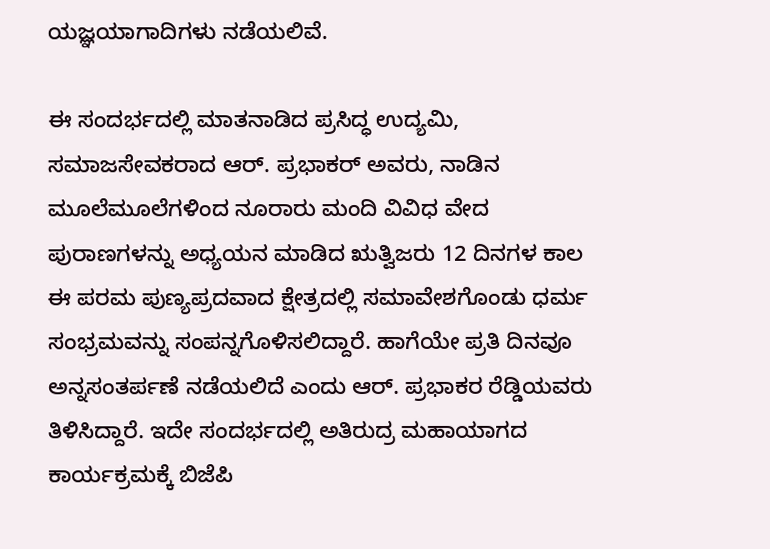ಯಜ್ಞಯಾಗಾದಿಗಳು ನಡೆಯಲಿವೆ.

ಈ ಸಂದರ್ಭದಲ್ಲಿ ಮಾತನಾಡಿದ ಪ್ರಸಿದ್ಧ ಉದ್ಯಮಿ, ಸಮಾಜಸೇವಕರಾದ ಆರ್. ಪ್ರಭಾಕರ್ ಅವರು, ನಾಡಿನ ಮೂಲೆಮೂಲೆಗಳಿಂದ ನೂರಾರು ಮಂದಿ ವಿವಿಧ ವೇದ ಪುರಾಣಗಳನ್ನು ಅಧ್ಯಯನ ಮಾಡಿದ ಋತ್ವಿಜರು 12 ದಿನಗಳ ಕಾಲ ಈ ಪರಮ ಪುಣ್ಯಪ್ರದವಾದ ಕ್ಷೇತ್ರದಲ್ಲಿ ಸಮಾವೇಶಗೊಂಡು ಧರ್ಮ ಸಂಭ್ರಮವನ್ನು ಸಂಪನ್ನಗೊಳಿಸಲಿದ್ದಾರೆ. ಹಾಗೆಯೇ ಪ್ರತಿ ದಿನವೂ ಅನ್ನಸಂತರ್ಪಣೆ ನಡೆಯಲಿದೆ ಎಂದು ಆರ್. ಪ್ರಭಾಕರ ರೆಡ್ಡಿಯವರು ತಿಳಿಸಿದ್ದಾರೆ. ಇದೇ ಸಂದರ್ಭದಲ್ಲಿ ಅತಿರುದ್ರ ಮಹಾಯಾಗದ ಕಾರ್ಯಕ್ರಮಕ್ಕೆ ಬಿಜೆಪಿ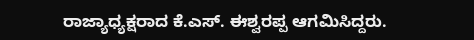ರಾಜ್ಯಾಧ್ಯಕ್ಷರಾದ ಕೆ.ಎಸ್. ಈಶ್ವರಪ್ಪ ಆಗಮಿಸಿದ್ದರು.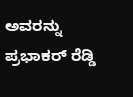ಅವರನ್ನು ಪ್ರಭಾಕರ್ ರೆಡ್ಡಿ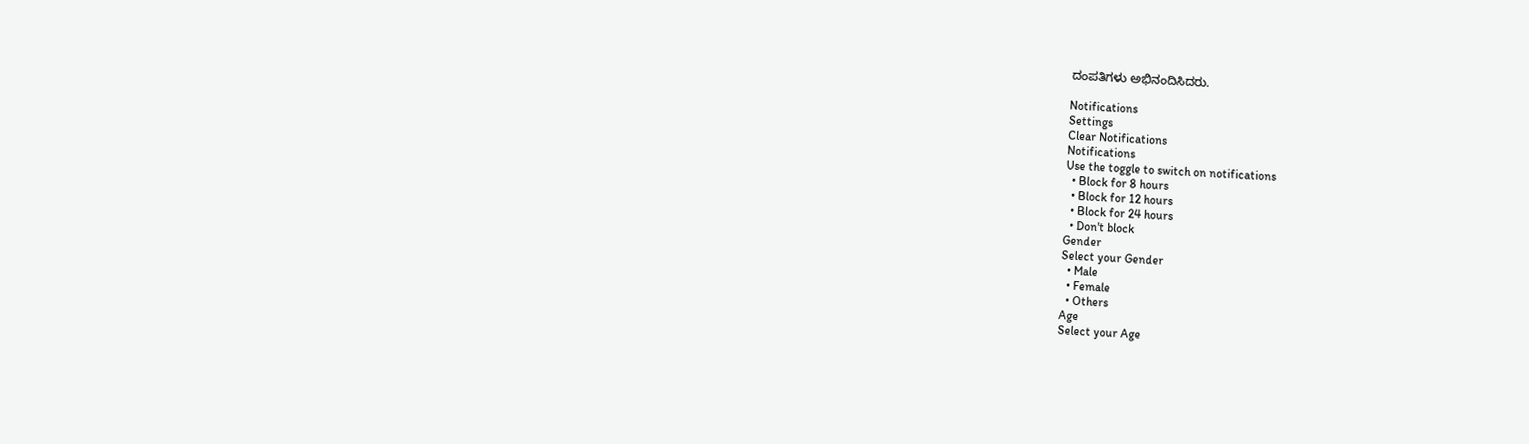ದಂಪತಿಗಳು ಅಭಿನಂದಿಸಿದರು.

Notifications
Settings
Clear Notifications
Notifications
Use the toggle to switch on notifications
  • Block for 8 hours
  • Block for 12 hours
  • Block for 24 hours
  • Don't block
Gender
Select your Gender
  • Male
  • Female
  • Others
Age
Select your Age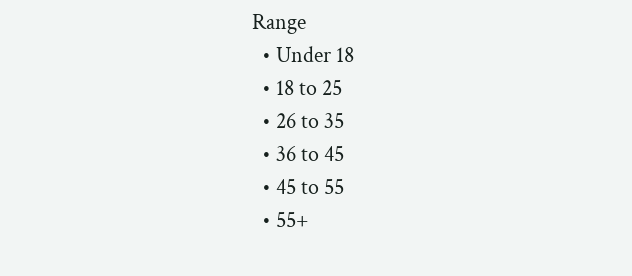Range
  • Under 18
  • 18 to 25
  • 26 to 35
  • 36 to 45
  • 45 to 55
  • 55+